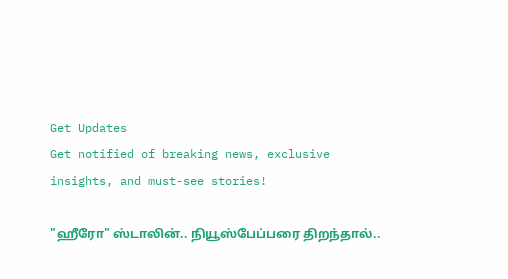Get Updates
Get notified of breaking news, exclusive insights, and must-see stories!

"ஹீரோ" ஸ்டாலின்.. நியூஸ்பேப்பரை திறந்தால்..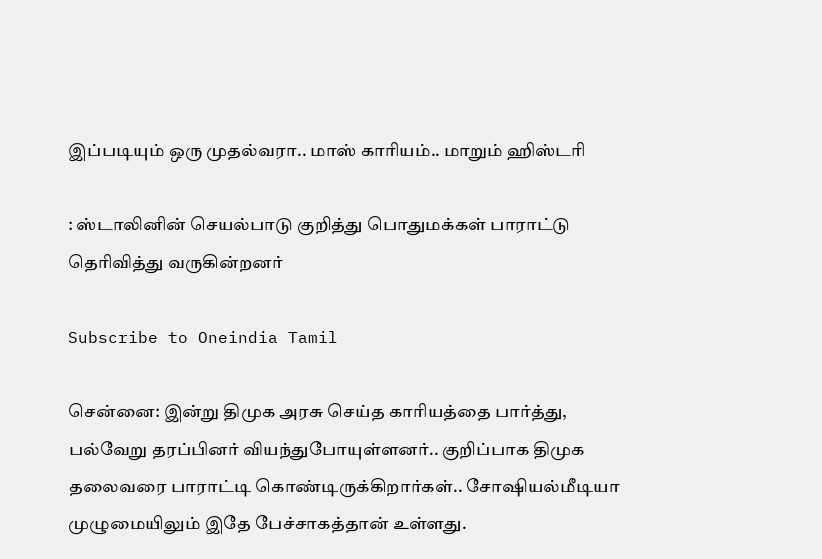இப்படியும் ஒரு முதல்வரா.. மாஸ் காரியம்.. மாறும் ஹிஸ்டரி

: ஸ்டாலினின் செயல்பாடு குறித்து பொதுமக்கள் பாராட்டு தெரிவித்து வருகின்றனர்

Subscribe to Oneindia Tamil

சென்னை: இன்று திமுக அரசு செய்த காரியத்தை பார்த்து, பல்வேறு தரப்பினர் வியந்துபோயுள்ளனர்.. குறிப்பாக திமுக தலைவரை பாராட்டி கொண்டிருக்கிறார்கள்.. சோஷியல்மீடியா முழுமையிலும் இதே பேச்சாகத்தான் உள்ளது.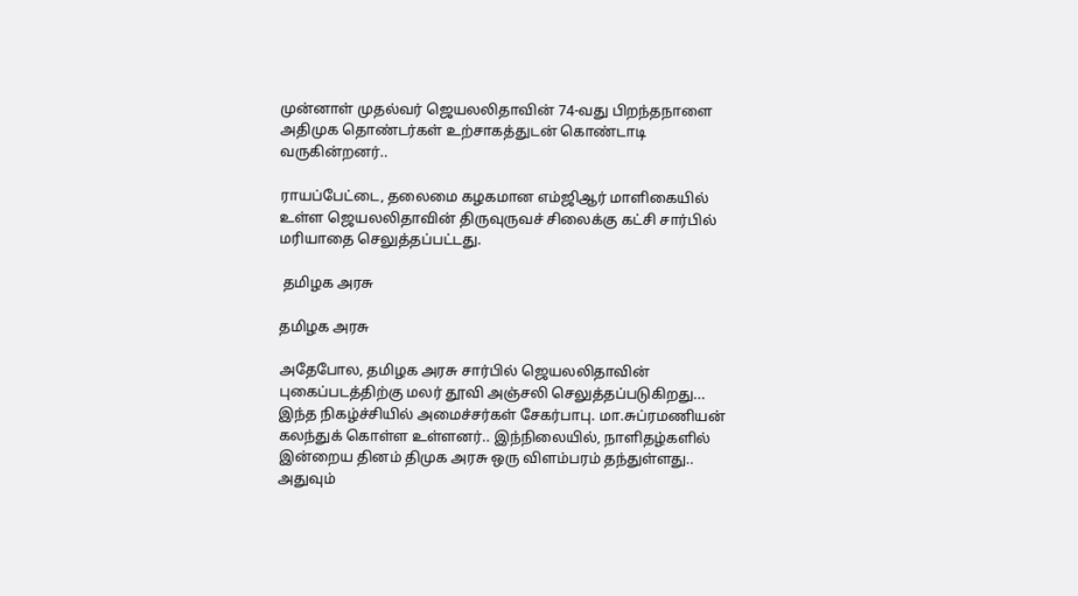முன்னாள் முதல்வர் ஜெயலலிதாவின் 74-வது பிறந்தநாளை அதிமுக தொண்டர்கள் உற்சாகத்துடன் கொண்டாடி வருகின்றனர்..

ராயப்பேட்டை, தலைமை கழகமான எம்ஜிஆர் மாளிகையில் உள்ள ஜெயலலிதாவின் திருவுருவச் சிலைக்கு கட்சி சார்பில் மரியாதை செலுத்தப்பட்டது.

 தமிழக அரசு

தமிழக அரசு

அதேபோல, தமிழக அரசு சார்பில் ஜெயலலிதாவின் புகைப்படத்திற்கு மலர் தூவி அஞ்சலி செலுத்தப்படுகிறது... இந்த நிகழ்ச்சியில் அமைச்சர்கள் சேகர்பாபு. மா.சுப்ரமணியன் கலந்துக் கொள்ள உள்ளனர்.. இந்நிலையில், நாளிதழ்களில் இன்றைய தினம் திமுக அரசு ஒரு விளம்பரம் தந்துள்ளது.. அதுவும்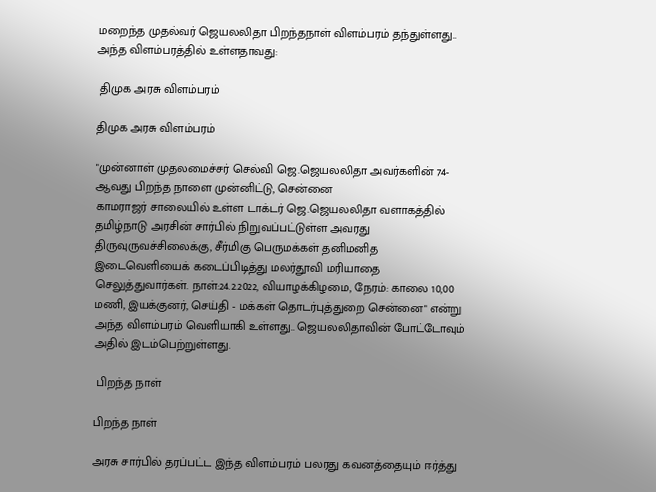மறைந்த முதல்வர் ஜெயலலிதா பிறந்தநாள் விளம்பரம் தந்துள்ளது.. அந்த விளம்பரத்தில் உள்ளதாவது:

 திமுக அரசு விளம்பரம்

திமுக அரசு விளம்பரம்

"முன்னாள் முதலமைச்சர் செல்வி ஜெ.ஜெயலலிதா அவர்களின் 74-ஆவது பிறந்த நாளை முன்னிட்டு, சென்னை
காமராஜர் சாலையில் உள்ள டாக்டர் ஜெ.ஜெயலலிதா வளாகத்தில் தமிழ்நாடு அரசின் சார்பில் நிறுவப்பட்டுள்ள அவரது திருவுருவச்சிலைக்கு, சீர்மிகு பெருமக்கள் தனிமனித இடைவெளியைக் கடைப்பிடித்து மலர்தூவி மரியாதை செலுத்துவார்கள். நாள்:24.2.2022, வியாழக்கிழமை, நேரம்: காலை 10,00 மணி, இயக்குனர், செய்தி - மக்கள் தொடர்புத்துறை சென்னை" என்று அந்த விளம்பரம் வெளியாகி உள்ளது.. ஜெயலலிதாவின் போட்டோவும் அதில் இடம்பெற்றுள்ளது.

 பிறந்த நாள்

பிறந்த நாள்

அரசு சார்பில் தரப்பட்ட இந்த விளம்பரம் பலரது கவனத்தையும் ஈர்த்து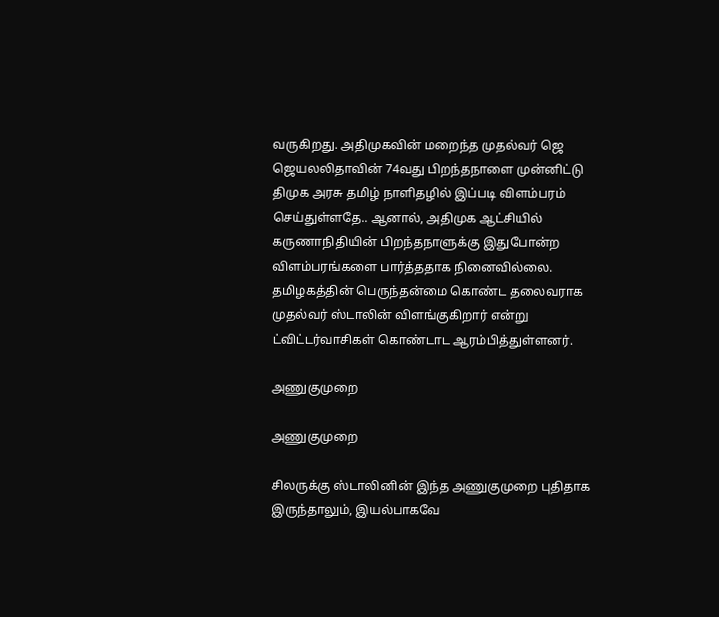வருகிறது. அதிமுகவின் மறைந்த முதல்வர் ஜெ ஜெயலலிதாவின் 74வது பிறந்தநாளை முன்னிட்டு திமுக அரசு தமிழ் நாளிதழில் இப்படி விளம்பரம் செய்துள்ளதே.. ஆனால், அதிமுக ஆட்சியில் கருணாநிதியின் பிறந்தநாளுக்கு இதுபோன்ற விளம்பரங்களை பார்த்ததாக நினைவில்லை. தமிழகத்தின் பெருந்தன்மை கொண்ட தலைவராக முதல்வர் ஸ்டாலின் விளங்குகிறார் என்று ட்விட்டர்வாசிகள் கொண்டாட ஆரம்பித்துள்ளனர்.

அணுகுமுறை

அணுகுமுறை

சிலருக்கு ஸ்டாலினின் இந்த அணுகுமுறை புதிதாக இருந்தாலும், இயல்பாகவே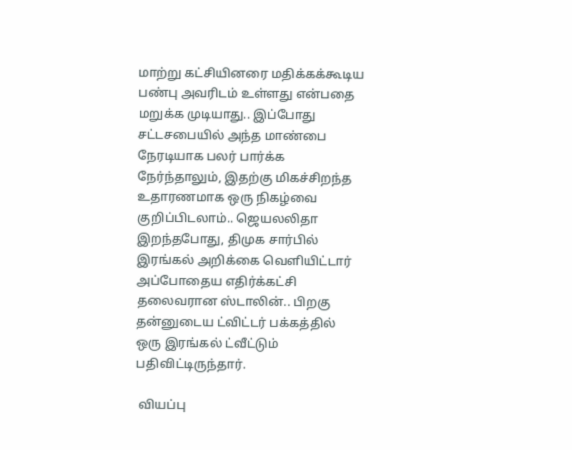மாற்று கட்சியினரை மதிக்கக்கூடிய பண்பு அவரிடம் உள்ளது என்பதை மறுக்க முடியாது.. இப்போது சட்டசபையில் அந்த மாண்பை நேரடியாக பலர் பார்க்க நேர்ந்தாலும், இதற்கு மிகச்சிறந்த உதாரணமாக ஒரு நிகழ்வை குறிப்பிடலாம்.. ஜெயலலிதா இறந்தபோது, திமுக சார்பில் இரங்கல் அறிக்கை வெளியிட்டார் அப்போதைய எதிர்க்கட்சி தலைவரான ஸ்டாலின்.. பிறகு தன்னுடைய ட்விட்டர் பக்கத்தில் ஒரு இரங்கல் ட்வீட்டும் பதிவிட்டிருந்தார்.

 வியப்பு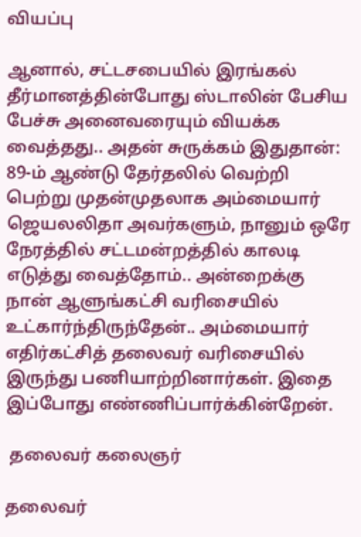வியப்பு

ஆனால், சட்டசபையில் இரங்கல் தீர்மானத்தின்போது ஸ்டாலின் பேசிய பேச்சு அனைவரையும் வியக்க வைத்தது.. அதன் சுருக்கம் இதுதான்: 89-ம் ஆண்டு தேர்தலில் வெற்றி பெற்று முதன்முதலாக அம்மையார் ஜெயலலிதா அவர்களும், நானும் ஒரே நேரத்தில் சட்டமன்றத்தில் காலடி எடுத்து வைத்தோம்.. அன்றைக்கு நான் ஆளுங்கட்சி வரிசையில் உட்கார்ந்திருந்தேன்.. அம்மையார் எதிர்கட்சித் தலைவர் வரிசையில் இருந்து பணியாற்றினார்கள். இதை இப்போது எண்ணிப்பார்க்கின்றேன்.

 தலைவர் கலைஞர்

தலைவர்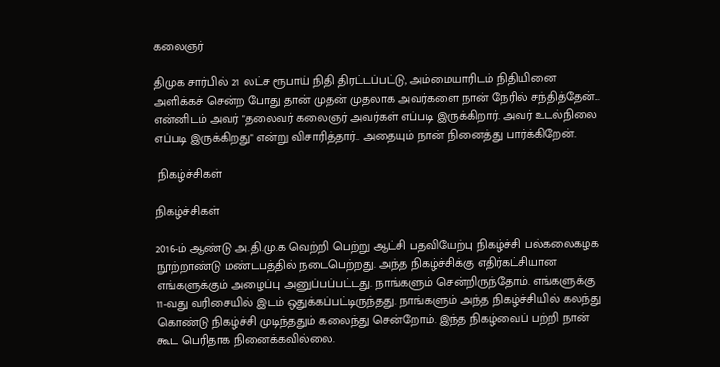கலைஞர்

திமுக சார்பில் 21 லட்ச ரூபாய் நிதி திரட்டப்பட்டு, அம்மையாரிடம் நிதியினை அளிக்கச் சென்ற போது தான் முதன் முதலாக அவர்களை நான் நேரில் சந்தித்தேன்... என்னிடம் அவர் "தலைவர் கலைஞர் அவர்கள் எப்படி இருக்கிறார். அவர் உடல்நிலை எப்படி இருக்கிறது" என்று விசாரித்தார்.. அதையும் நான் நினைத்து பார்க்கிறேன்.

 நிகழ்ச்சிகள்

நிகழ்ச்சிகள்

2016-ம் ஆண்டு அ.தி.மு.க வெற்றி பெற்று ஆட்சி பதவியேற்பு நிகழ்ச்சி பல்கலைகழக நூற்றாண்டு மண்டபத்தில் நடைபெற்றது. அந்த நிகழ்ச்சிக்கு எதிர்கட்சியான எங்களுக்கும் அழைப்பு அனுப்பப்பட்டது. நாங்களும் சென்றிருந்தோம். எங்களுக்கு 11-வது வரிசையில் இடம் ஒதுக்கப்பட்டிருந்தது. நாங்களும் அந்த நிகழ்ச்சியில் கலந்து கொண்டு நிகழ்ச்சி முடிந்ததும் கலைந்து சென்றோம். இந்த நிகழ்வைப் பற்றி நான் கூட பெரிதாக நினைக்கவில்லை.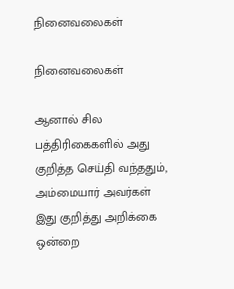நினைவலைகள்

நினைவலைகள்

ஆனால் சில பத்திரிகைகளில் அது குறித்த செய்தி வந்ததும், அம்மையார் அவர்கள் இது குறித்து அறிக்கை ஒன்றை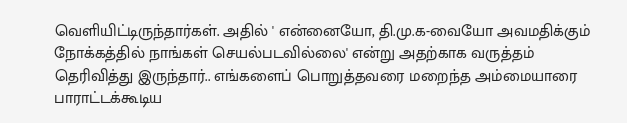வெளியிட்டிருந்தார்கள். அதில் ' என்னையோ, தி.மு.க-வையோ அவமதிக்கும் நோக்கத்தில் நாங்கள் செயல்படவில்லை' என்று அதற்காக வருத்தம் தெரிவித்து இருந்தார்.. எங்களைப் பொறுத்தவரை மறைந்த அம்மையாரை பாராட்டக்கூடிய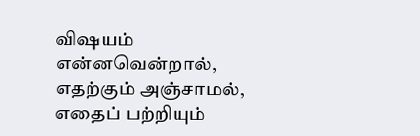விஷயம் என்னவென்றால், எதற்கும் அஞ்சாமல், எதைப் பற்றியும்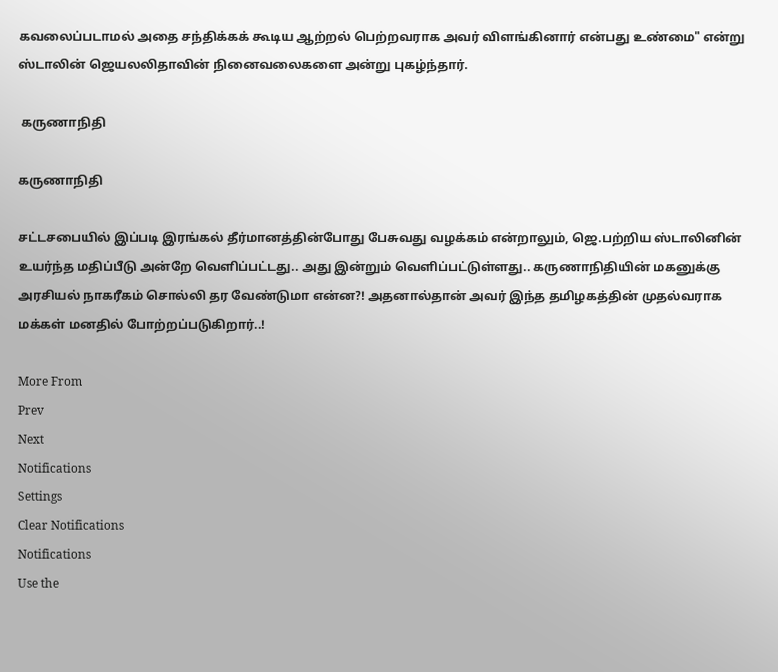கவலைப்படாமல் அதை சந்திக்கக் கூடிய ஆற்றல் பெற்றவராக அவர் விளங்கினார் என்பது உண்மை" என்று ஸ்டாலின் ஜெயலலிதாவின் நினைவலைகளை அன்று புகழ்ந்தார்.

 கருணாநிதி

கருணாநிதி

சட்டசபையில் இப்படி இரங்கல் தீர்மானத்தின்போது பேசுவது வழக்கம் என்றாலும், ஜெ.பற்றிய ஸ்டாலினின் உயர்ந்த மதிப்பீடு அன்றே வெளிப்பட்டது.. அது இன்றும் வெளிப்பட்டுள்ளது.. கருணாநிதியின் மகனுக்கு அரசியல் நாகரீகம் சொல்லி தர வேண்டுமா என்ன?! அதனால்தான் அவர் இந்த தமிழகத்தின் முதல்வராக மக்கள் மனதில் போற்றப்படுகிறார்..!

More From
Prev
Next
Notifications
Settings
Clear Notifications
Notifications
Use the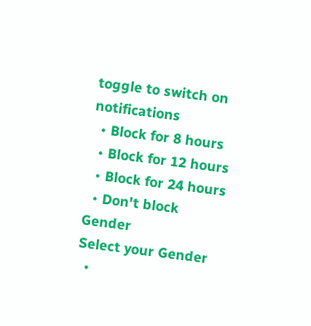toggle to switch on notifications
  • Block for 8 hours
  • Block for 12 hours
  • Block for 24 hours
  • Don't block
Gender
Select your Gender
  •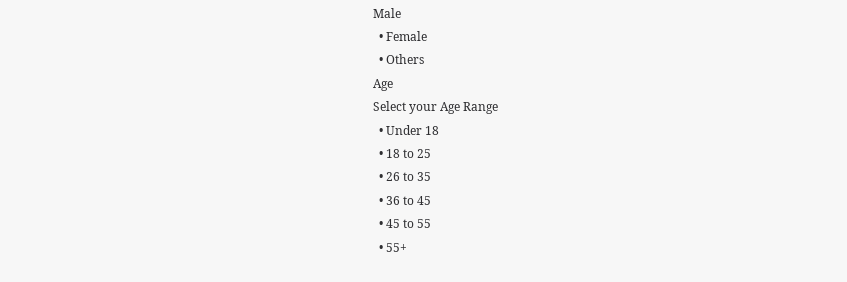Male
  • Female
  • Others
Age
Select your Age Range
  • Under 18
  • 18 to 25
  • 26 to 35
  • 36 to 45
  • 45 to 55
  • 55+